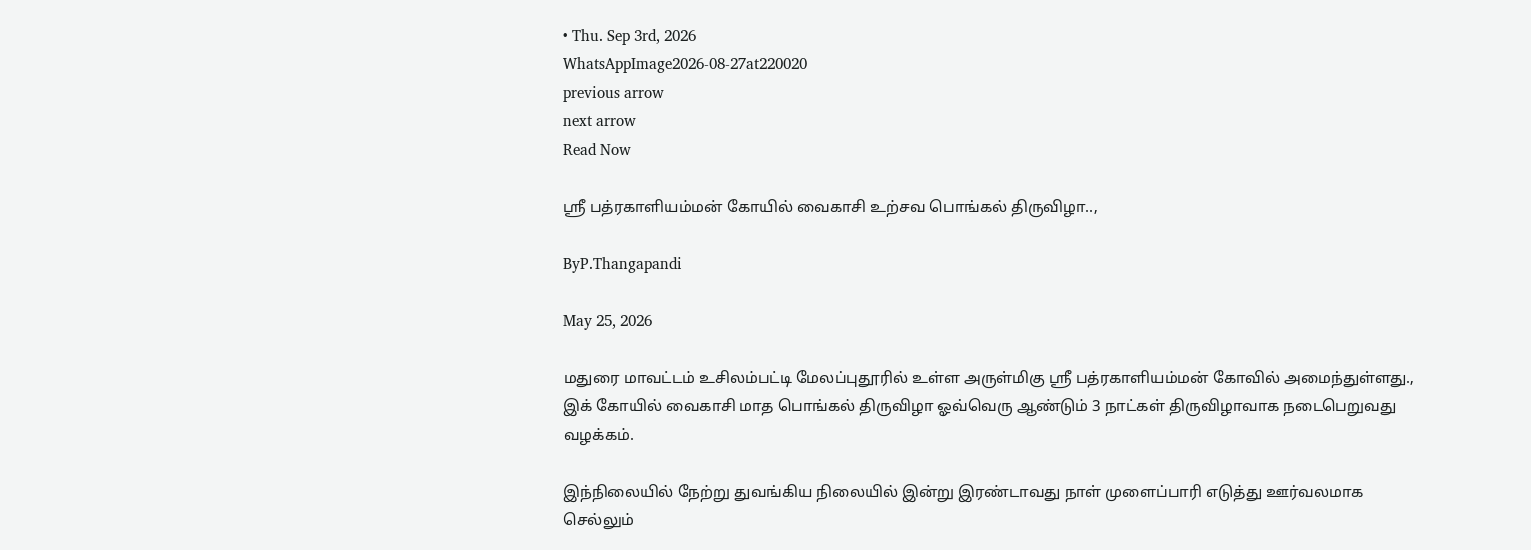• Thu. Sep 3rd, 2026
WhatsAppImage2026-08-27at220020
previous arrow
next arrow
Read Now

ஸ்ரீ பத்ரகாளியம்மன் கோயில் வைகாசி உற்சவ பொங்கல் திருவிழா..,

ByP.Thangapandi

May 25, 2026

மதுரை மாவட்டம் உசிலம்பட்டி மேலப்புதூரில் உள்ள அருள்மிகு ஸ்ரீ பத்ரகாளியம்மன் கோவில் அமைந்துள்ளது., இக் கோயில் வைகாசி மாத பொங்கல் திருவிழா ஓவ்வெரு ஆண்டும் 3 நாட்கள் திருவிழாவாக நடைபெறுவது வழக்கம்.

இந்நிலையில் நேற்று துவங்கிய நிலையில் இன்று இரண்டாவது நாள் முளைப்பாரி எடுத்து ஊர்வலமாக செல்லும்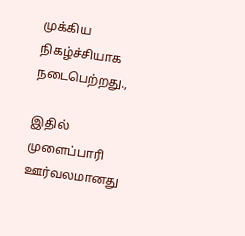முக்கிய நிகழ்ச்சியாக நடைபெற்றது.,

இதில் முளைப்பாரி ஊர்வலமானது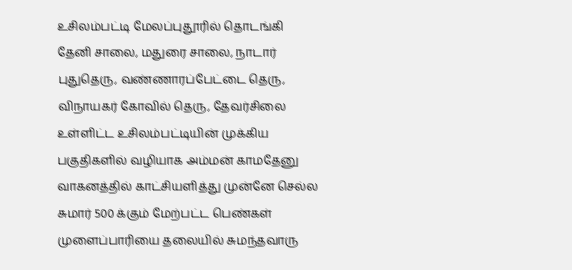உசிலம்பட்டி மேலப்புதூரில் தொடங்கி தேனி சாலை, மதுரை சாலை, நாடார் புதுதெரு, வண்ணாரப்பேட்டை தெரு, விநாயகர் கோவில் தெரு, தேவர்சிலை உள்ளிட்ட உசிலம்பட்டியின் முக்கிய பகுதிகளில் வழியாக அம்மன் காமதேனு வாகனத்தில் காட்சியளித்து முன்னே செல்ல சுமார் 500 க்கும் மேற்பட்ட பெண்கள் முளைப்பாரியை தலையில் சுமந்தவாரு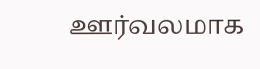ஊர்வலமாக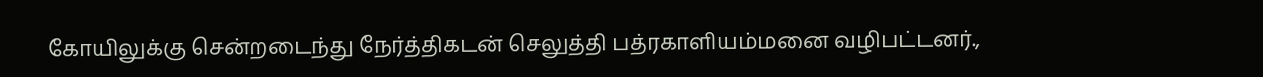கோயிலுக்கு சென்றடைந்து நேர்த்திகடன் செலுத்தி பத்ரகாளியம்மனை வழிபட்டனர்.,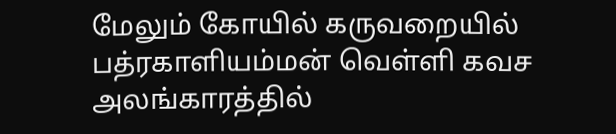மேலும் கோயில் கருவறையில் பத்ரகாளியம்மன் வெள்ளி கவச அலங்காரத்தில்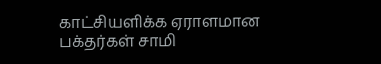காட்சியளிக்க ஏராளமான பக்தர்கள் சாமி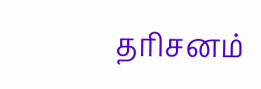தரிசனம்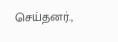செய்தனர்.,